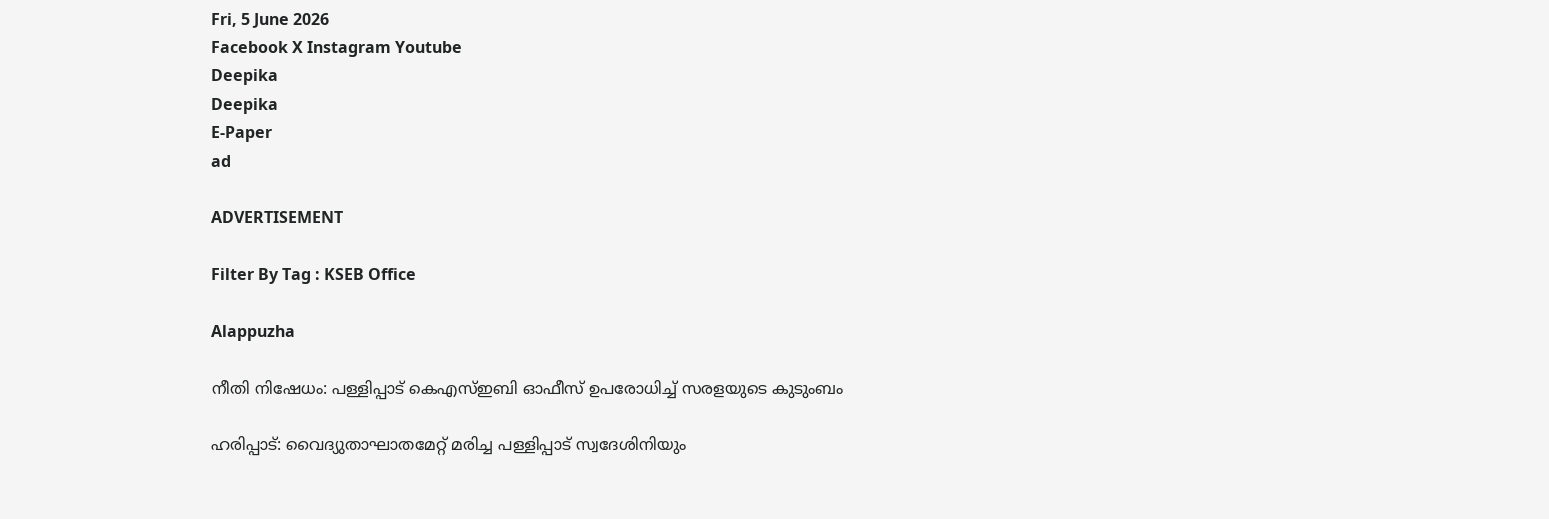Fri, 5 June 2026
Facebook X Instagram Youtube
Deepika
Deepika
E-Paper
ad

ADVERTISEMENT

Filter By Tag : KSEB Office

Alappuzha

നീതി നിഷേധം: പള്ളിപ്പാട് കെഎസ്ഇബി ഓഫീസ് ഉപരോധിച്ച് സരളയുടെ കുടുംബം

ഹരിപ്പാട്: വൈദ്യുതാഘാതമേറ്റ് മരിച്ച പള്ളിപ്പാട് സ്വദേശിനിയും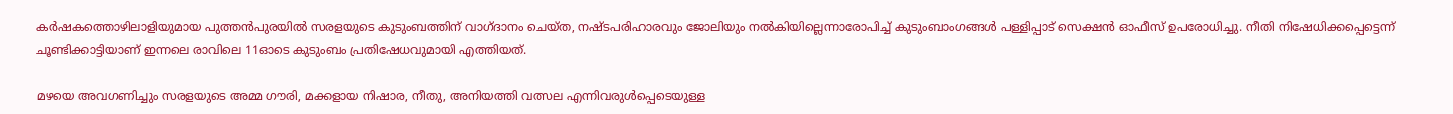കർഷകത്തൊഴിലാളിയുമായ പുത്തൻപുരയിൽ സരളയുടെ കുടുംബത്തിന് വാഗ്ദാനം ചെയ്ത, നഷ്ടപരിഹാരവും ജോലിയും നൽകിയില്ലെന്നാരോപിച്ച് കുടുംബാംഗങ്ങൾ പള്ളിപ്പാട് സെക്ഷൻ ഓഫീസ് ഉപരോധിച്ചു. നീതി നിഷേധിക്കപ്പെട്ടെന്ന് ചൂണ്ടിക്കാട്ടിയാണ് ഇന്നലെ രാവിലെ 11ഓടെ കുടുംബം പ്രതിഷേധവുമായി എത്തിയത്.

മഴയെ അവഗണിച്ചും സരളയുടെ അമ്മ ഗൗരി, മക്കളായ നിഷാര, നീതു, അനിയത്തി വത്സല എന്നിവരുൾപ്പെടെയുള്ള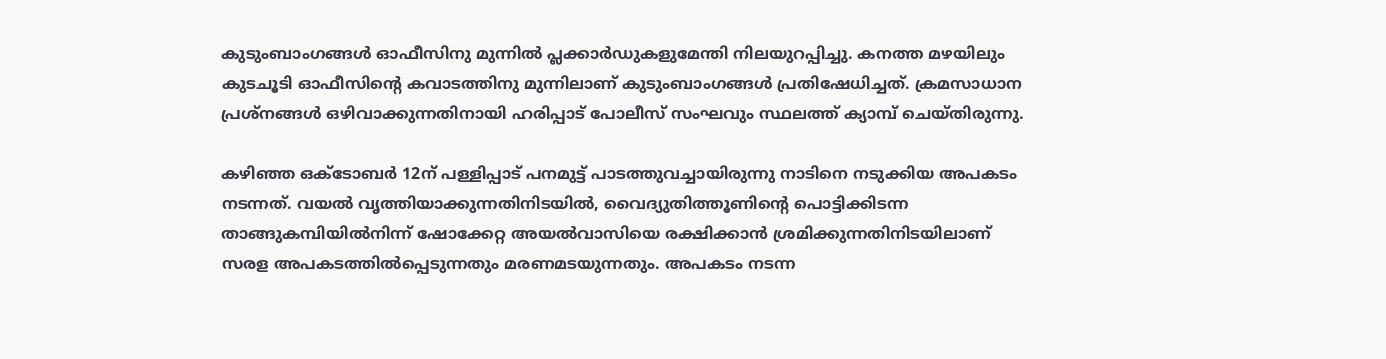കുടുംബാംഗങ്ങൾ ഓഫീസിനു മുന്നിൽ പ്ലക്കാർഡുകളുമേന്തി നിലയുറപ്പിച്ചു. കനത്ത മഴയിലും കുടചൂടി ഓഫീസിന്‍റെ കവാടത്തിനു മുന്നിലാണ് കുടുംബാംഗങ്ങൾ പ്രതിഷേധിച്ചത്. ക്രമസാധാന പ്രശ്നങ്ങൾ ഒഴിവാക്കുന്നതിനായി ഹരിപ്പാട് പോലീസ് സംഘവും സ്ഥലത്ത് ക്യാമ്പ് ചെയ്തിരുന്നു.

കഴിഞ്ഞ ഒക്ടോബർ 12ന് പള്ളിപ്പാട് പനമുട്ട് പാടത്തുവച്ചായിരുന്നു നാടിനെ നടുക്കിയ അപകടം നടന്നത്. വയൽ വൃത്തിയാക്കുന്നതിനിടയിൽ, വൈദ്യുതിത്തൂണിന്‍റെ പൊട്ടിക്കിടന്ന താങ്ങുകമ്പിയിൽനിന്ന് ഷോക്കേറ്റ അയൽവാസിയെ രക്ഷിക്കാൻ ശ്രമിക്കുന്നതിനിടയിലാണ് സരള അപകടത്തിൽപ്പെടുന്നതും മരണമടയുന്നതും. അപകടം നടന്ന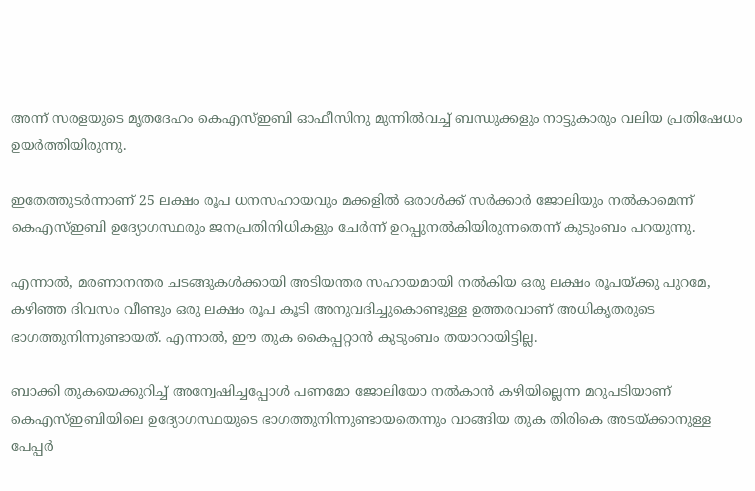അന്ന് സരളയുടെ മൃതദേഹം കെഎസ്ഇബി ഓഫീസിനു മുന്നിൽവച്ച് ബന്ധുക്കളും നാട്ടുകാരും വലിയ പ്രതിഷേധം ഉയർത്തിയിരുന്നു.

ഇതേത്തുടർന്നാണ് 25 ലക്ഷം രൂപ ധനസഹായവും മക്കളിൽ ഒരാൾക്ക് സർക്കാർ ജോലിയും നൽകാമെന്ന് കെഎസ്ഇബി ഉദ്യോഗസ്ഥരും ജനപ്രതിനിധികളും ചേർന്ന് ഉറപ്പുനൽകിയിരുന്നതെന്ന് കുടുംബം പറയുന്നു.

എന്നാൽ, മരണാനന്തര ചടങ്ങുകൾക്കായി അടിയന്തര സഹായമായി നൽകിയ ഒരു ലക്ഷം രൂപയ്ക്കു പുറമേ, കഴിഞ്ഞ ദിവസം വീണ്ടും ഒരു ലക്ഷം രൂപ കൂടി അനുവദിച്ചുകൊണ്ടുള്ള ഉത്തരവാണ് അധികൃതരുടെ ഭാഗത്തുനിന്നുണ്ടായത്. എന്നാൽ, ഈ തുക കൈപ്പറ്റാൻ കുടുംബം തയാറായിട്ടില്ല.

ബാക്കി തുകയെക്കുറിച്ച് അന്വേഷിച്ചപ്പോൾ പണമോ ജോലിയോ നൽകാൻ കഴിയില്ലെന്ന മറുപടിയാണ് കെഎസ്ഇബിയിലെ ഉദ്യോഗസ്ഥയുടെ ഭാഗത്തുനിന്നുണ്ടായതെന്നും വാങ്ങിയ തുക തിരികെ അടയ്ക്കാനുള്ള പേപ്പർ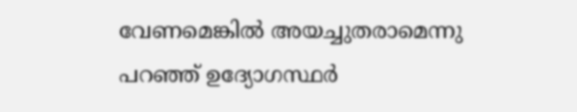വേണമെങ്കിൽ അയച്ചുതരാമെന്നു പറഞ്ഞ് ഉദ്യോഗസ്ഥർ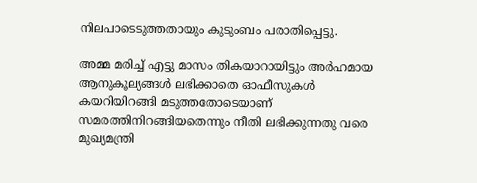നിലപാടെടുത്തതായും കുടുംബം പരാതിപ്പെട്ടു.

അമ്മ മരിച്ച് എട്ടു മാസം തികയാറായിട്ടും അർഹമായ ആനുകൂല്യങ്ങൾ ലഭിക്കാതെ ഓഫീസുകൾ കയറിയിറങ്ങി മടുത്തതോടെയാണ് സമരത്തിനിറങ്ങിയതെന്നും നീതി ലഭിക്കുന്നതു വരെ മുഖ്യമന്ത്രി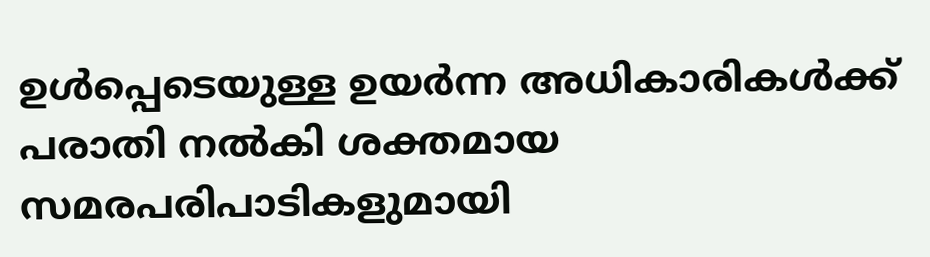ഉൾപ്പെടെയുള്ള ഉയർന്ന അധികാരികൾക്ക് പരാതി നൽകി ശക്തമായ സമരപരിപാടികളുമായി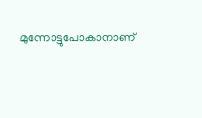മുന്നോട്ടുപോകാനാണ്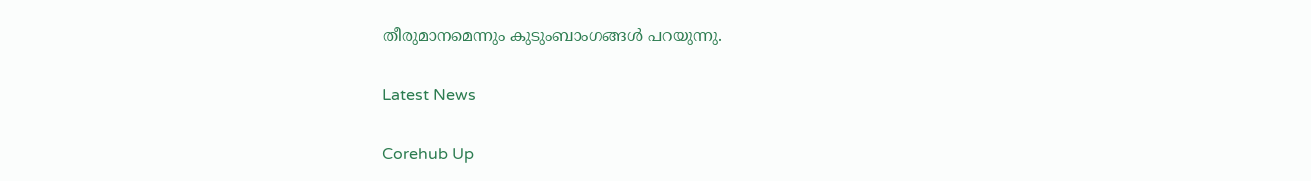തീരുമാനമെന്നും കുടുംബാംഗങ്ങൾ പറയുന്നു.

Latest News

Corehub Up